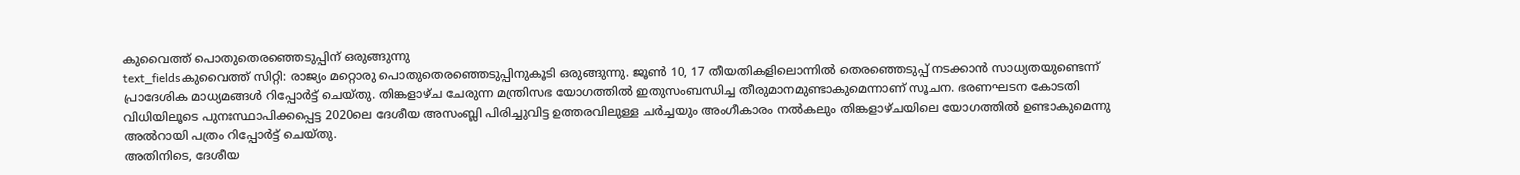കുവൈത്ത് പൊതുതെരഞ്ഞെടുപ്പിന് ഒരുങ്ങുന്നു
text_fieldsകുവൈത്ത് സിറ്റി: രാജ്യം മറ്റൊരു പൊതുതെരഞ്ഞെടുപ്പിനുകൂടി ഒരുങ്ങുന്നു. ജൂൺ 10, 17 തീയതികളിലൊന്നിൽ തെരഞ്ഞെടുപ്പ് നടക്കാൻ സാധ്യതയുണ്ടെന്ന് പ്രാദേശിക മാധ്യമങ്ങൾ റിപ്പോർട്ട് ചെയ്തു. തിങ്കളാഴ്ച ചേരുന്ന മന്ത്രിസഭ യോഗത്തിൽ ഇതുസംബന്ധിച്ച തീരുമാനമുണ്ടാകുമെന്നാണ് സൂചന. ഭരണഘടന കോടതി വിധിയിലൂടെ പുനഃസ്ഥാപിക്കപ്പെട്ട 2020ലെ ദേശീയ അസംബ്ലി പിരിച്ചുവിട്ട ഉത്തരവിലുള്ള ചർച്ചയും അംഗീകാരം നൽകലും തിങ്കളാഴ്ചയിലെ യോഗത്തിൽ ഉണ്ടാകുമെന്നു അൽറായി പത്രം റിപ്പോർട്ട് ചെയ്തു.
അതിനിടെ, ദേശീയ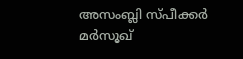അസംബ്ലി സ്പീക്കർ മർസൂഖ്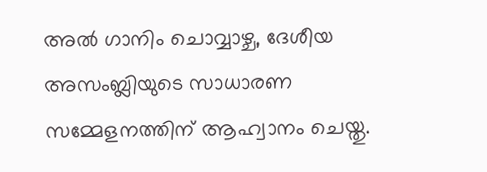അൽ ഗാനിം ചൊവ്വാഴ്ച, ദേശീയ അസംബ്ലിയുടെ സാധാരണ സമ്മേളനത്തിന് ആഹ്വാനം ചെയ്തു.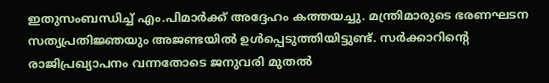ഇതുസംബന്ധിച്ച് എം.പിമാർക്ക് അദ്ദേഹം കത്തയച്ചു. മന്ത്രിമാരുടെ ഭരണഘടന സത്യപ്രതിജ്ഞയും അജണ്ടയിൽ ഉൾപ്പെടുത്തിയിട്ടുണ്ട്. സർക്കാറിന്റെ രാജിപ്രഖ്യാപനം വന്നതോടെ ജനുവരി മുതൽ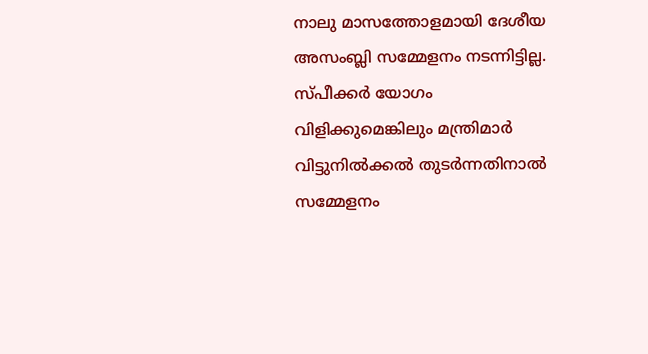നാലു മാസത്തോളമായി ദേശീയ അസംബ്ലി സമ്മേളനം നടന്നിട്ടില്ല. സ്പീക്കർ യോഗം വിളിക്കുമെങ്കിലും മന്ത്രിമാർ വിട്ടുനിൽക്കൽ തുടർന്നതിനാൽ സമ്മേളനം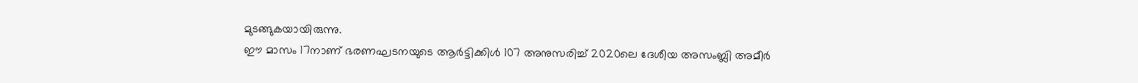മുടങ്ങുകയായിരുന്നു.
ഈ മാസം 17നാണ് ഭരണഘടനയുടെ ആർട്ടിക്കിൾ 107 അനുസരിച്ച് 2020ലെ ദേശീയ അസംബ്ലി അമീർ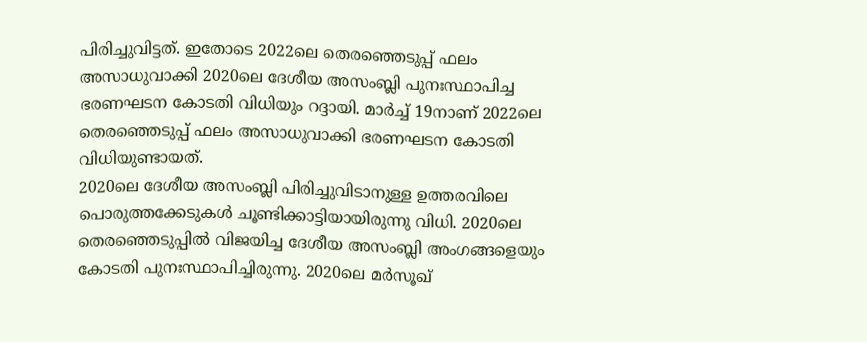പിരിച്ചുവിട്ടത്. ഇതോടെ 2022ലെ തെരഞ്ഞെടുപ്പ് ഫലം അസാധുവാക്കി 2020ലെ ദേശീയ അസംബ്ലി പുനഃസ്ഥാപിച്ച ഭരണഘടന കോടതി വിധിയും റദ്ദായി. മാർച്ച് 19നാണ് 2022ലെ തെരഞ്ഞെടുപ്പ് ഫലം അസാധുവാക്കി ഭരണഘടന കോടതി വിധിയുണ്ടായത്.
2020ലെ ദേശീയ അസംബ്ലി പിരിച്ചുവിടാനുള്ള ഉത്തരവിലെ പൊരുത്തക്കേടുകൾ ചൂണ്ടിക്കാട്ടിയായിരുന്നു വിധി. 2020ലെ തെരഞ്ഞെടുപ്പിൽ വിജയിച്ച ദേശീയ അസംബ്ലി അംഗങ്ങളെയും കോടതി പുനഃസ്ഥാപിച്ചിരുന്നു. 2020ലെ മർസൂഖ്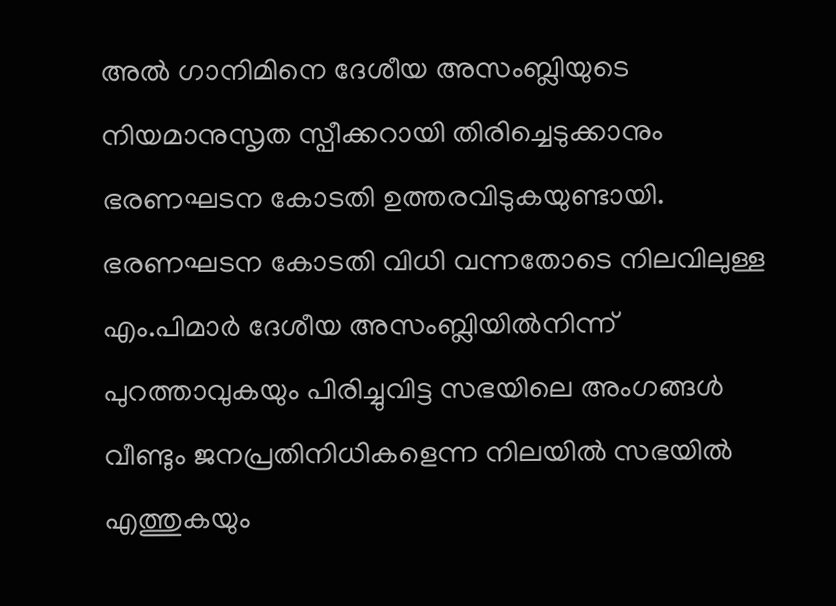അൽ ഗാനിമിനെ ദേശീയ അസംബ്ലിയുടെ നിയമാനുസൃത സ്പീക്കറായി തിരിച്ചെടുക്കാനും ഭരണഘടന കോടതി ഉത്തരവിടുകയുണ്ടായി.
ഭരണഘടന കോടതി വിധി വന്നതോടെ നിലവിലുള്ള എം.പിമാർ ദേശീയ അസംബ്ലിയിൽനിന്ന് പുറത്താവുകയും പിരിച്ചുവിട്ട സഭയിലെ അംഗങ്ങൾ വീണ്ടും ജനപ്രതിനിധികളെന്ന നിലയിൽ സഭയിൽ എത്തുകയും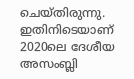ചെയ്തിരുന്നു. ഇതിനിടെയാണ് 2020ലെ ദേശീയ അസംബ്ലി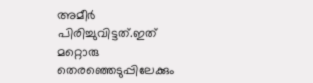അമീർ പിരിച്ചുവിട്ടത്.ഇത് മറ്റൊരു തെരഞ്ഞെടുപ്പിലേക്കും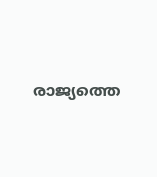രാജ്യത്തെ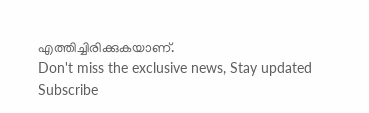എത്തിച്ചിരിക്കുകയാണ്.
Don't miss the exclusive news, Stay updated
Subscribe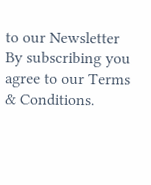to our Newsletter
By subscribing you agree to our Terms & Conditions.